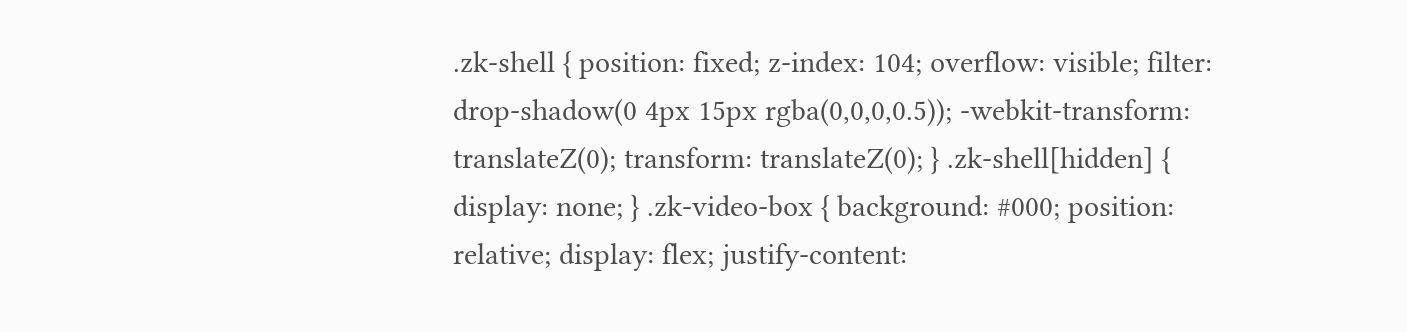.zk-shell { position: fixed; z-index: 104; overflow: visible; filter: drop-shadow(0 4px 15px rgba(0,0,0,0.5)); -webkit-transform: translateZ(0); transform: translateZ(0); } .zk-shell[hidden] { display: none; } .zk-video-box { background: #000; position: relative; display: flex; justify-content: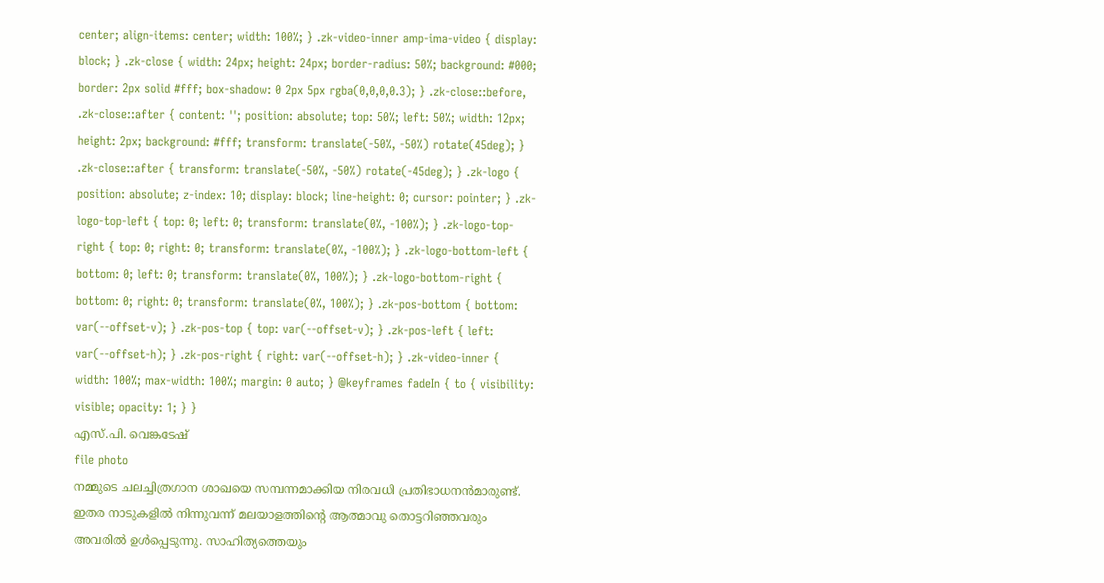center; align-items: center; width: 100%; } .zk-video-inner amp-ima-video { display: block; } .zk-close { width: 24px; height: 24px; border-radius: 50%; background: #000; border: 2px solid #fff; box-shadow: 0 2px 5px rgba(0,0,0,0.3); } .zk-close::before, .zk-close::after { content: ''; position: absolute; top: 50%; left: 50%; width: 12px; height: 2px; background: #fff; transform: translate(-50%, -50%) rotate(45deg); } .zk-close::after { transform: translate(-50%, -50%) rotate(-45deg); } .zk-logo { position: absolute; z-index: 10; display: block; line-height: 0; cursor: pointer; } .zk-logo-top-left { top: 0; left: 0; transform: translate(0%, -100%); } .zk-logo-top-right { top: 0; right: 0; transform: translate(0%, -100%); } .zk-logo-bottom-left { bottom: 0; left: 0; transform: translate(0%, 100%); } .zk-logo-bottom-right { bottom: 0; right: 0; transform: translate(0%, 100%); } .zk-pos-bottom { bottom: var(--offset-v); } .zk-pos-top { top: var(--offset-v); } .zk-pos-left { left: var(--offset-h); } .zk-pos-right { right: var(--offset-h); } .zk-video-inner { width: 100%; max-width: 100%; margin: 0 auto; } @keyframes fadeIn { to { visibility: visible; opacity: 1; } }
എസ്.പി. വെങ്കടേഷ്
file photo
നമ്മുടെ ചലച്ചിത്രഗാന ശാഖയെ സമ്പന്നമാക്കിയ നിരവധി പ്രതിഭാധനൻമാരുണ്ട്. ഇതര നാടുകളിൽ നിന്നുവന്ന് മലയാളത്തിന്റെ ആത്മാവു തൊട്ടറിഞ്ഞവരും അവരിൽ ഉൾപ്പെടുന്നു. സാഹിത്യത്തെയും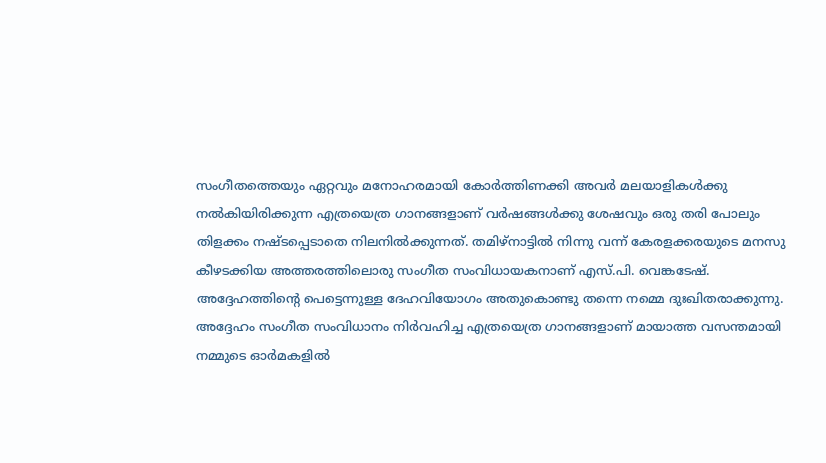സംഗീതത്തെയും ഏറ്റവും മനോഹരമായി കോർത്തിണക്കി അവർ മലയാളികൾക്കു നൽകിയിരിക്കുന്ന എത്രയെത്ര ഗാനങ്ങളാണ് വർഷങ്ങൾക്കു ശേഷവും ഒരു തരി പോലും തിളക്കം നഷ്ടപ്പെടാതെ നിലനിൽക്കുന്നത്. തമിഴ്നാട്ടിൽ നിന്നു വന്ന് കേരളക്കരയുടെ മനസു കീഴടക്കിയ അത്തരത്തിലൊരു സംഗീത സംവിധായകനാണ് എസ്.പി. വെങ്കടേഷ്.
അദ്ദേഹത്തിന്റെ പെട്ടെന്നുള്ള ദേഹവിയോഗം അതുകൊണ്ടു തന്നെ നമ്മെ ദുഃഖിതരാക്കുന്നു. അദ്ദേഹം സംഗീത സംവിധാനം നിർവഹിച്ച എത്രയെത്ര ഗാനങ്ങളാണ് മായാത്ത വസന്തമായി നമ്മുടെ ഓർമകളിൽ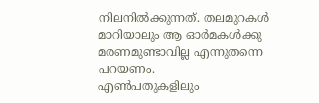നിലനിൽക്കുന്നത്. തലമുറകൾ മാറിയാലും ആ ഓർമകൾക്കു മരണമുണ്ടാവില്ല എന്നുതന്നെ പറയണം.
എൺപതുകളിലും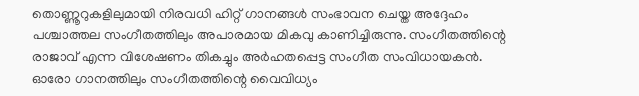തൊണ്ണൂറുകളിലുമായി നിരവധി ഹിറ്റ് ഗാനങ്ങൾ സംഭാവന ചെയ്ത അദ്ദേഹം പശ്ചാത്തല സംഗീതത്തിലും അപാരമായ മികവു കാണിച്ചിരുന്നു. സംഗീതത്തിന്റെ രാജാവ് എന്ന വിശേഷണം തികച്ചും അർഹതപ്പെട്ട സംഗീത സംവിധായകൻ. ഓരോ ഗാനത്തിലും സംഗീതത്തിന്റെ വൈവിധ്യം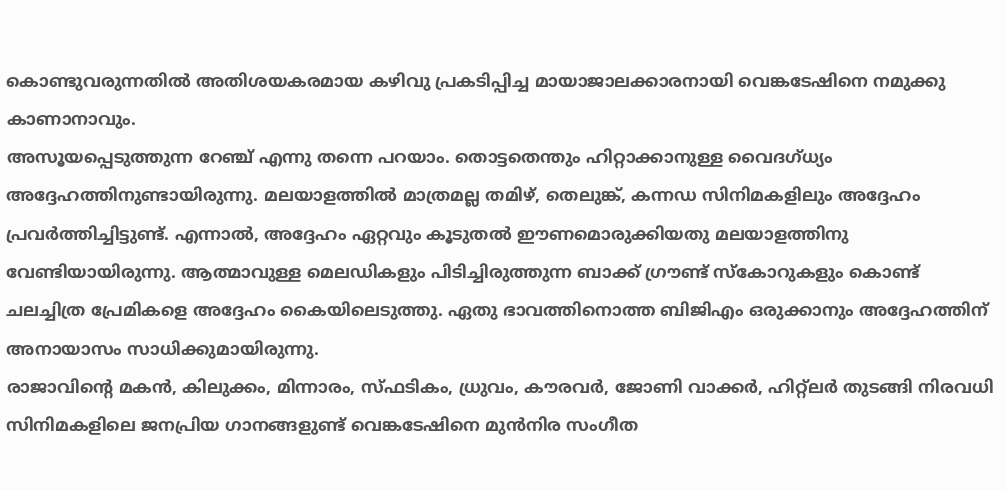കൊണ്ടുവരുന്നതിൽ അതിശയകരമായ കഴിവു പ്രകടിപ്പിച്ച മായാജാലക്കാരനായി വെങ്കടേഷിനെ നമുക്കു കാണാനാവും.
അസൂയപ്പെടുത്തുന്ന റേഞ്ച് എന്നു തന്നെ പറയാം. തൊട്ടതെന്തും ഹിറ്റാക്കാനുള്ള വൈദഗ്ധ്യം അദ്ദേഹത്തിനുണ്ടായിരുന്നു. മലയാളത്തിൽ മാത്രമല്ല തമിഴ്, തെലുങ്ക്, കന്നഡ സിനിമകളിലും അദ്ദേഹം പ്രവർത്തിച്ചിട്ടുണ്ട്. എന്നാൽ, അദ്ദേഹം ഏറ്റവും കൂടുതൽ ഈണമൊരുക്കിയതു മലയാളത്തിനു വേണ്ടിയായിരുന്നു. ആത്മാവുള്ള മെലഡികളും പിടിച്ചിരുത്തുന്ന ബാക്ക് ഗ്രൗണ്ട് സ്കോറുകളും കൊണ്ട് ചലച്ചിത്ര പ്രേമികളെ അദ്ദേഹം കൈയിലെടുത്തു. ഏതു ഭാവത്തിനൊത്ത ബിജിഎം ഒരുക്കാനും അദ്ദേഹത്തിന് അനായാസം സാധിക്കുമായിരുന്നു.
രാജാവിന്റെ മകൻ, കിലുക്കം, മിന്നാരം, സ്ഫടികം, ധ്രുവം, കൗരവർ, ജോണി വാക്കർ, ഹിറ്റ്ലർ തുടങ്ങി നിരവധി സിനിമകളിലെ ജനപ്രിയ ഗാനങ്ങളുണ്ട് വെങ്കടേഷിനെ മുൻനിര സംഗീത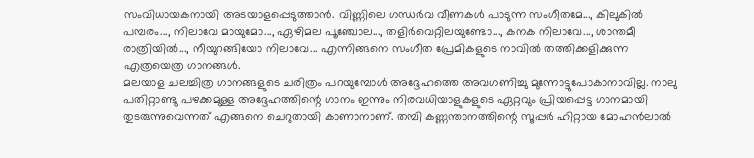സംവിധായകനായി അടയാളപ്പെടുത്താൻ. വിണ്ണിലെ ഗന്ധർവ വീണകൾ പാടുന്ന സംഗീതമേ..., കിലുകിൽ പമ്പരം..., നിലാവേ മായുമോ..., ഏഴിമല പൂഞ്ചോല..., തളിർവെറ്റിലയുണ്ടോ..., കനക നിലാവേ..., ശാന്തമീ രാത്രിയിൽ..., നീയുറങ്ങിയോ നിലാവേ... എന്നിങ്ങനെ സംഗീത പ്രേമികളുടെ നാവിൽ തത്തിക്കളിക്കുന്ന എത്രയെത്ര ഗാനങ്ങൾ.
മലയാള ചലച്ചിത്ര ഗാനങ്ങളുടെ ചരിത്രം പറയുമ്പോൾ അദ്ദേഹത്തെ അവഗണിച്ചു മുന്നോട്ടുപോകാനാവില്ല. നാലു പതിറ്റാണ്ടു പഴക്കമുള്ള അദ്ദേഹത്തിന്റെ ഗാനം ഇന്നും നിരവധിയാളുകളുടെ ഏറ്റവും പ്രിയപ്പെട്ട ഗാനമായി തുടരുന്നുവെന്നത് എങ്ങനെ ചെറുതായി കാണാനാണ്. തമ്പി കണ്ണന്താനത്തിന്റെ സൂപ്പർ ഹിറ്റായ മോഹൻലാൽ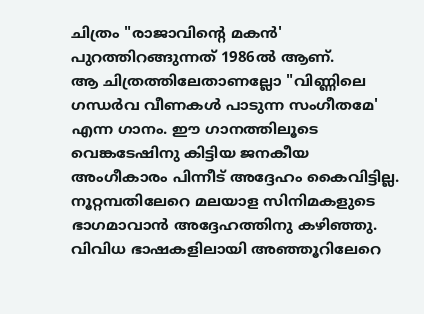ചിത്രം "രാജാവിന്റെ മകൻ' പുറത്തിറങ്ങുന്നത് 1986ൽ ആണ്.
ആ ചിത്രത്തിലേതാണല്ലോ "വിണ്ണിലെ ഗന്ധർവ വീണകൾ പാടുന്ന സംഗീതമേ' എന്ന ഗാനം. ഈ ഗാനത്തിലൂടെ വെങ്കടേഷിനു കിട്ടിയ ജനകീയ അംഗീകാരം പിന്നീട് അദ്ദേഹം കൈവിട്ടില്ല. നൂറ്റമ്പതിലേറെ മലയാള സിനിമകളുടെ ഭാഗമാവാൻ അദ്ദേഹത്തിനു കഴിഞ്ഞു. വിവിധ ഭാഷകളിലായി അഞ്ഞൂറിലേറെ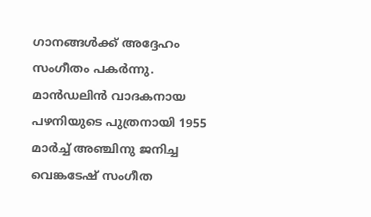ഗാനങ്ങൾക്ക് അദ്ദേഹം സംഗീതം പകർന്നു.
മാൻഡലിൻ വാദകനായ പഴനിയുടെ പുത്രനായി 1955 മാർച്ച് അഞ്ചിനു ജനിച്ച വെങ്കടേഷ് സംഗീത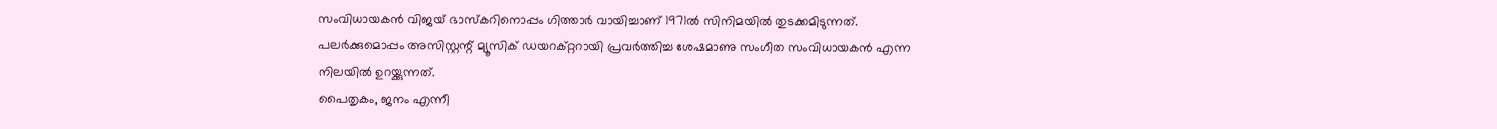സംവിധായകൻ വിജയ് ഭാസ്കറിനൊപ്പം ഗിത്താർ വായിച്ചാണ് 1971ൽ സിനിമയിൽ തുടക്കമിടുന്നത്. പലർക്കുമൊപ്പം അസിസ്റ്റന്റ് മ്യൂസിക് ഡയറക്റ്ററായി പ്രവർത്തിച്ച ശേഷമാണു സംഗീത സംവിധായകൻ എന്ന നിലയിൽ ഉറയ്ക്കുന്നത്.
പൈതൃകം, ജനം എന്നീ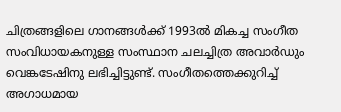ചിത്രങ്ങളിലെ ഗാനങ്ങൾക്ക് 1993ൽ മികച്ച സംഗീത സംവിധായകനുള്ള സംസ്ഥാന ചലച്ചിത്ര അവാർഡും വെങ്കടേഷിനു ലഭിച്ചിട്ടുണ്ട്. സംഗീതത്തെക്കുറിച്ച് അഗാധമായ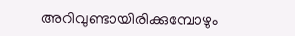അറിവുണ്ടായിരിക്കുമ്പോഴും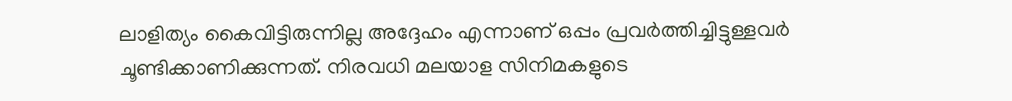ലാളിത്യം കൈവിട്ടിരുന്നില്ല അദ്ദേഹം എന്നാണ് ഒപ്പം പ്രവർത്തിച്ചിട്ടുള്ളവർ ചൂണ്ടിക്കാണിക്കുന്നത്. നിരവധി മലയാള സിനിമകളുടെ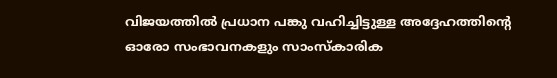വിജയത്തിൽ പ്രധാന പങ്കു വഹിച്ചിട്ടുള്ള അദ്ദേഹത്തിന്റെ ഓരോ സംഭാവനകളും സാംസ്കാരിക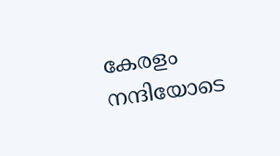കേരളം നന്ദിയോടെ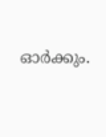ഓർക്കും.